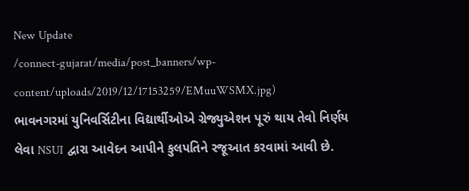New Update
/connect-gujarat/media/post_banners/wp-content/uploads/2019/12/17153259/EMuuWSMX.jpg)
ભાવનગરમાં યુનિવર્સિટીના વિદ્યાર્થીઓએ ગ્રેજ્યુએશન પૂરું થાય તેવો નિર્ણય લેવા NSUI દ્વારા આવેદન આપીને કુલપતિને રજૂઆત કરવામાં આવી છે.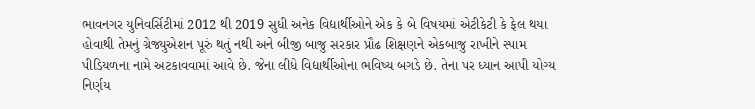ભાવનગર યુનિવર્સિટીમાં 2012 થી 2019 સુધી અનેક વિદ્યાર્થીઓને એક કે બે વિષયમાં એટીકેટી કે ફેલ થયા હોવાથી તેમનું ગ્રેજ્યુએશન પૂરું થતું નથી અને બીજી બાજુ સરકાર પ્રૌઢ શિક્ષણને એકબાજુ રાખીને સ્પામ પીડિયળના નામે અટકાવવામાં આવે છે. જેના લીધે વિદ્યાર્થીઓના ભવિષ્ય બગડે છે. તેના પર ધ્યાન આપી યોગ્ય નિર્ણય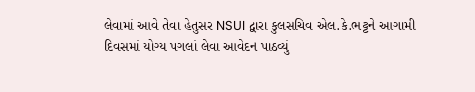લેવામાં આવે તેવા હેતુસર NSUI દ્વારા કુલસચિવ એલ.કે.ભટ્ટને આગામી દિવસમાં યોગ્ય પગલાં લેવા આવેદન પાઠવ્યું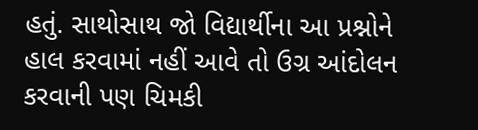હતું. સાથોસાથ જો વિદ્યાર્થીના આ પ્રશ્નોને હાલ કરવામાં નહીં આવે તો ઉગ્ર આંદોલન કરવાની પણ ચિમકી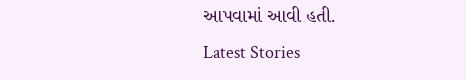આપવામાં આવી હતી.
Latest Stories